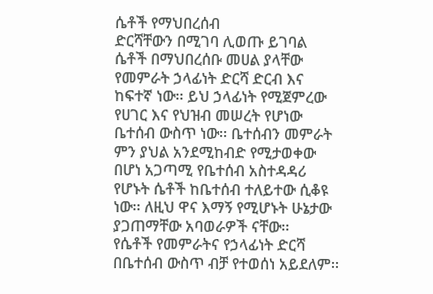ሴቶች የማህበረሰብ
ድርሻቸውን በሚገባ ሊወጡ ይገባል
ሴቶች በማህበረሰቡ መሀል ያላቸው የመምራት ኃላፊነት ድርሻ ድርብ እና ከፍተኛ ነው፡፡ ይህ ኃላፊነት የሚጀምረው የሀገር እና የህዝብ መሠረት የሆነው ቤተሰብ ውስጥ ነው፡፡ ቤተሰብን መምራት ምን ያህል አንደሚከብድ የሚታወቀው በሆነ አጋጣሚ የቤተሰብ አስተዳዳሪ የሆኑት ሴቶች ከቤተሰብ ተለይተው ሲቆዩ ነው፡፡ ለዚህ ዋና እማኝ የሚሆኑት ሁኔታው ያጋጠማቸው አባወራዎች ናቸው፡፡
የሴቶች የመምራትና የኃላፊነት ድርሻ በቤተሰብ ውስጥ ብቻ የተወሰነ አይደለም፡፡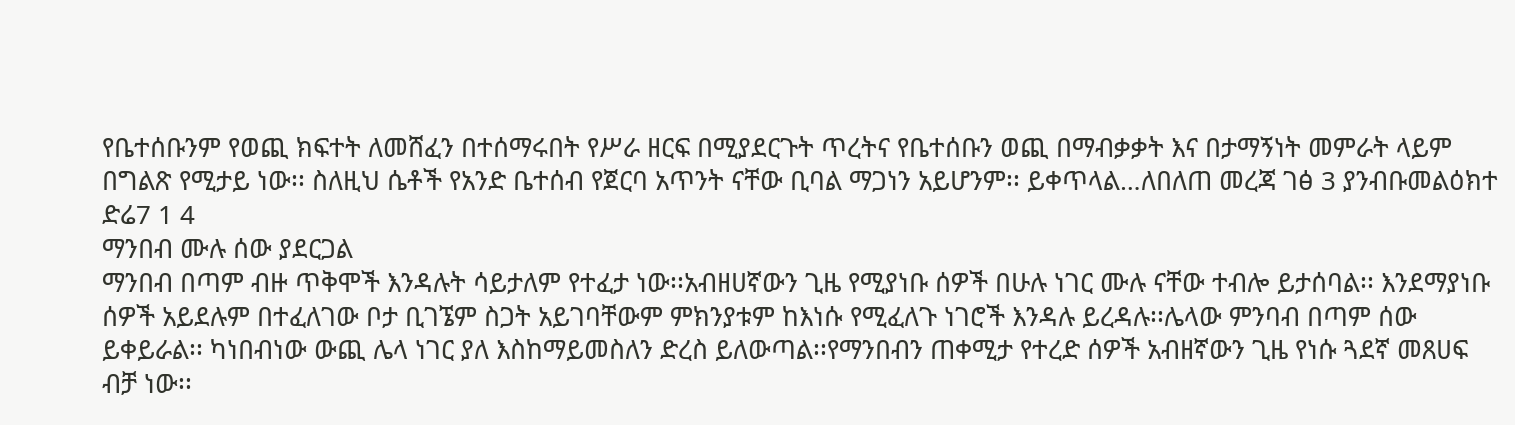የቤተሰቡንም የወጪ ክፍተት ለመሸፈን በተሰማሩበት የሥራ ዘርፍ በሚያደርጉት ጥረትና የቤተሰቡን ወጪ በማብቃቃት እና በታማኝነት መምራት ላይም በግልጽ የሚታይ ነው፡፡ ስለዚህ ሴቶች የአንድ ቤተሰብ የጀርባ አጥንት ናቸው ቢባል ማጋነን አይሆንም፡፡ ይቀጥላል…ለበለጠ መረጃ ገፅ 3 ያንብቡመልዕክተ ድሬ7 1 4
ማንበብ ሙሉ ሰው ያደርጋል
ማንበብ በጣም ብዙ ጥቅሞች እንዳሉት ሳይታለም የተፈታ ነው፡፡አብዘሀኛውን ጊዜ የሚያነቡ ሰዎች በሁሉ ነገር ሙሉ ናቸው ተብሎ ይታሰባል፡፡ እንደማያነቡ ሰዎች አይደሉም በተፈለገው ቦታ ቢገኜም ስጋት አይገባቸውም ምክንያቱም ከእነሱ የሚፈለጉ ነገሮች እንዳሉ ይረዳሉ፡፡ሌላው ምንባብ በጣም ሰው ይቀይራል፡፡ ካነበብነው ውጪ ሌላ ነገር ያለ እስከማይመስለን ድረስ ይለውጣል፡፡የማንበብን ጠቀሚታ የተረድ ሰዎች አብዘኛውን ጊዜ የነሱ ጓደኛ መጸሀፍ ብቻ ነው፡፡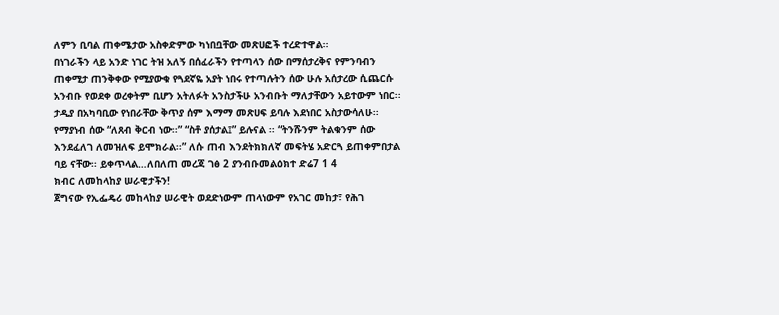ለምን ቢባል ጠቀሜታው አስቀድምው ካነበቧቸው መጽሀፎች ተረድተዋል፡፡
በነገራችን ላይ አንድ ነገር ትዝ አለኝ በሰፈራችን የተጣላን ሰው በማሰታረቅና የምንባብን ጠቀሚታ ጠንቅቀው የሚያውቁ የጓደኛዬ አያት ነበሩ የተጣሉትን ሰው ሁሉ አሰታረው ሲጨርሱ አንብቡ የወደቀ ወረቀትም ቢሆን አትለፉት አንስታችሁ አንብቡት ማለታቸውን አይተውም ነበር፡፡ ታዲያ በአካባቢው የነበራቸው ቅጥያ ሰም እማማ መጽሀፍ ይባሉ እደነበር አስታውሳለሁ፡፡ የማያነብ ሰው “ለጸብ ቅርብ ነው፡፡” “ስቶ ያሰታል፤” ይሉናል ፡፡ “ትንሹንም ትልቁንም ሰው እንደፈለገ ለመዝለፍ ይሞክራል፡፡” ለሱ ጠብ እንደትክክለኛ መፍትሄ አድርጓ ይጠቀምበታል ባይ ናቸው፡፡ ይቀጥላል…ለበለጠ መረጃ ገፅ 2 ያንብቡመልዕክተ ድሬ7 1 4
ክብር ለመከላከያ ሠራዊታችን!
ጀግናው የኢፌዴሪ መከላከያ ሠራዊት ወደድነውም ጠላነውም የአገር መከታ፣ የሕገ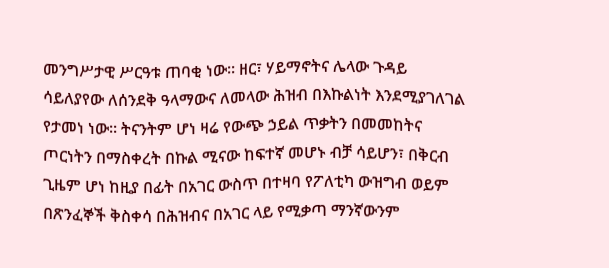መንግሥታዊ ሥርዓቱ ጠባቂ ነው፡፡ ዘር፣ ሃይማኖትና ሌላው ጉዳይ ሳይለያየው ለሰንደቅ ዓላማውና ለመላው ሕዝብ በእኩልነት እንደሚያገለገል የታመነ ነው፡፡ ትናንትም ሆነ ዛሬ የውጭ ኃይል ጥቃትን በመመከትና ጦርነትን በማስቀረት በኩል ሚናው ከፍተኛ መሆኑ ብቻ ሳይሆን፣ በቅርብ ጊዜም ሆነ ከዚያ በፊት በአገር ውስጥ በተዛባ የፖለቲካ ውዝግብ ወይም በጽንፈኞች ቅስቀሳ በሕዝብና በአገር ላይ የሚቃጣ ማንኛውንም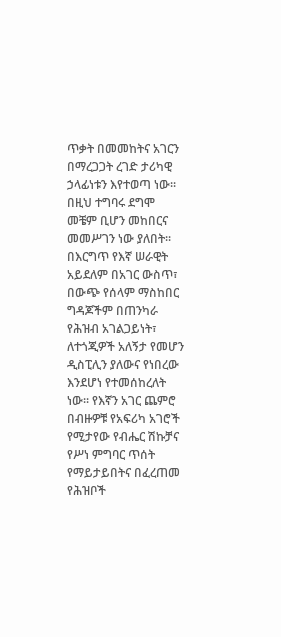ጥቃት በመመከትና አገርን በማረጋጋት ረገድ ታሪካዊ ኃላፊነቱን እየተወጣ ነው፡፡ በዚህ ተግባሩ ደግሞ መቼም ቢሆን መከበርና መመሥገን ነው ያለበት፡፡ በእርግጥ የእኛ ሠራዊት አይደለም በአገር ውስጥ፣ በውጭ የሰላም ማስከበር ግዳጆችም በጠንካራ የሕዝብ አገልጋይነት፣ ለተጎጂዎች አለኝታ የመሆን ዲስፒሊን ያለውና የነበረው እንደሆነ የተመሰከረለት ነው፡፡ የእኛን አገር ጨምሮ በብዙዎቹ የአፍሪካ አገሮች የሚታየው የብሔር ሽኩቻና የሥነ ምግባር ጥሰት የማይታይበትና በፈረጠመ የሕዝቦች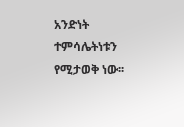አንድነት ተምሳሌትነቱን የሚታወቅ ነው፡፡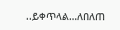..ይቀጥላል…ለበለጠ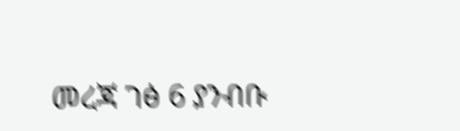መረጃ ገፅ 6 ያንብቡ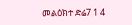መልዕክተ ድሬ7 1 4